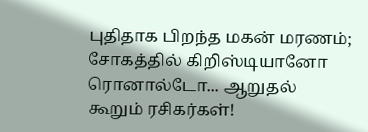புதிதாக பிறந்த மகன் மரணம்; சோகத்தில் கிறிஸ்டியானோ ரொனால்டோ... ஆறுதல் கூறும் ரசிகர்கள்!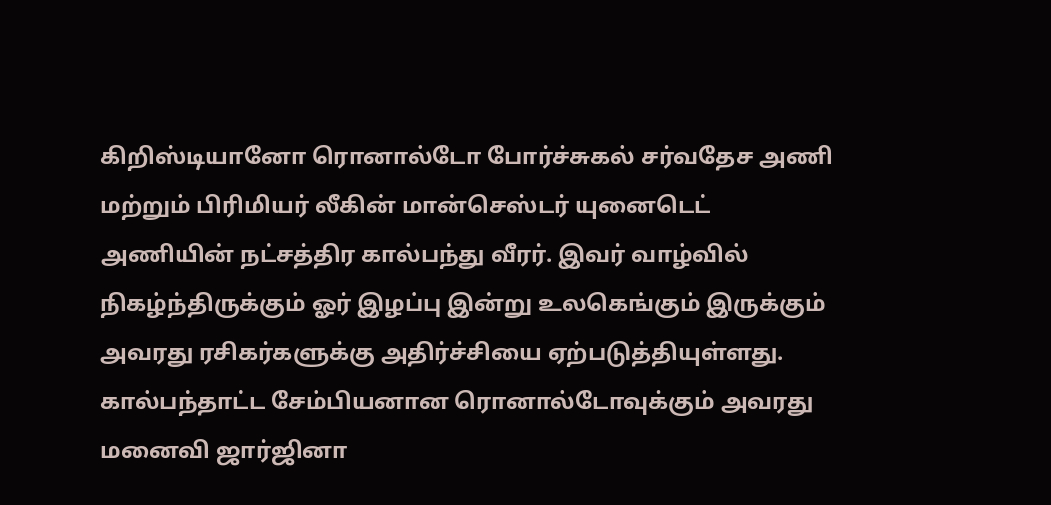கிறிஸ்டியானோ ரொனால்டோ போர்ச்சுகல் சர்வதேச அணி மற்றும் பிரிமியர் லீகின் மான்செஸ்டர் யுனைடெட் அணியின் நட்சத்திர கால்பந்து வீரர். இவர் வாழ்வில் நிகழ்ந்திருக்கும் ஓர் இழப்பு இன்று உலகெங்கும் இருக்கும் அவரது ரசிகர்களுக்கு அதிர்ச்சியை ஏற்படுத்தியுள்ளது. கால்பந்தாட்ட சேம்பியனான ரொனால்டோவுக்கும் அவரது மனைவி ஜார்ஜினா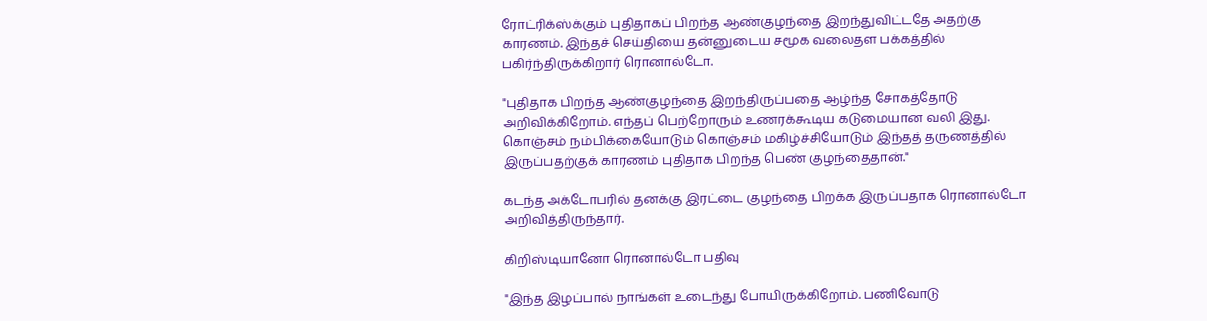ரோட்ரிக்ஸ்க்கும் புதிதாகப் பிறந்த ஆண்குழந்தை இறந்துவிட்டதே அதற்கு காரணம். இந்தச் செய்தியை தன்னுடைய சமூக வலைதள பக்கத்தில் பகிர்ந்திருக்கிறார் ரொனால்டோ.

"புதிதாக பிறந்த ஆண்குழந்தை இறந்திருப்பதை ஆழ்ந்த சோகத்தோடு அறிவிக்கிறோம். எந்தப் பெற்றோரும் உணரக்கூடிய கடுமையான வலி இது. கொஞ்சம் நம்பிக்கையோடும் கொஞ்சம் மகிழ்ச்சியோடும் இந்தத் தருணத்தில் இருப்பதற்குக் காரணம் புதிதாக பிறந்த பெண் குழந்தைதான்."

கடந்த அக்டோபரில் தனக்கு இரட்டை குழந்தை பிறக்க இருப்பதாக ரொனால்டோ அறிவித்திருந்தார்.

கிறிஸ்டியானோ ரொனால்டோ பதிவு

"இந்த இழப்பால் நாங்கள் உடைந்து போயிருக்கிறோம். பணிவோடு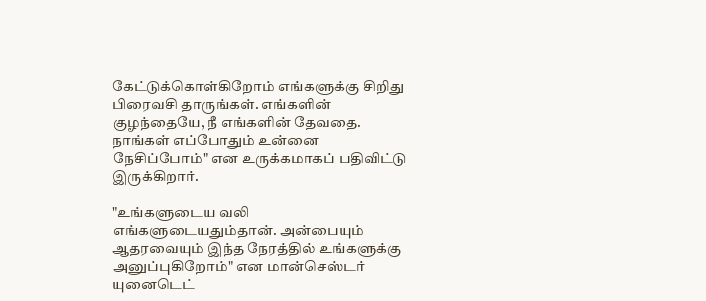கேட்டுக்கொள்கிறோம் எங்களுக்கு சிறிது பிரைவசி தாருங்கள். எங்களின் குழந்தையே, நீ எங்களின் தேவதை. நாங்கள் எப்போதும் உன்னை நேசிப்போம்" என உருக்கமாகப் பதிவிட்டு இருக்கிறார்.

"உங்களுடைய வலி எங்களுடையதும்தான். அன்பையும் ஆதரவையும் இந்த நேரத்தில் உங்களுக்கு அனுப்புகிறோம்" என மான்செஸ்டர் யுனைடெட்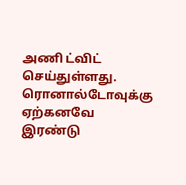அணி ட்விட் செய்துள்ளது. ரொனால்டோவுக்கு ஏற்கனவே இரண்டு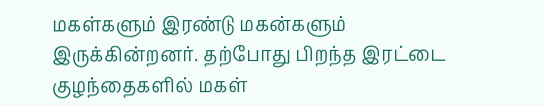மகள்களும் இரண்டு மகன்களும் இருக்கின்றனர். தற்போது பிறந்த இரட்டை குழந்தைகளில் மகள்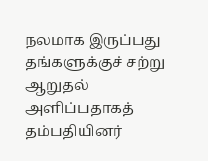நலமாக இருப்பது தங்களுக்குச் சற்று ஆறுதல் அளிப்பதாகத் தம்பதியினர்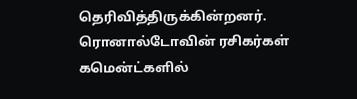தெரிவித்திருக்கின்றனர். ரொனால்டோவின் ரசிகர்கள் கமென்ட்களில்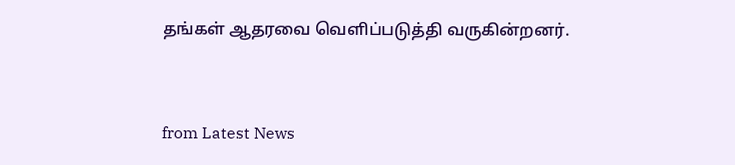தங்கள் ஆதரவை வெளிப்படுத்தி வருகின்றனர்.



from Latest News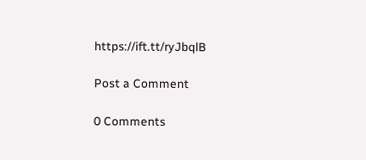https://ift.tt/ryJbqlB

Post a Comment

0 Comments